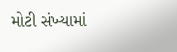મોટી સંખ્યામાં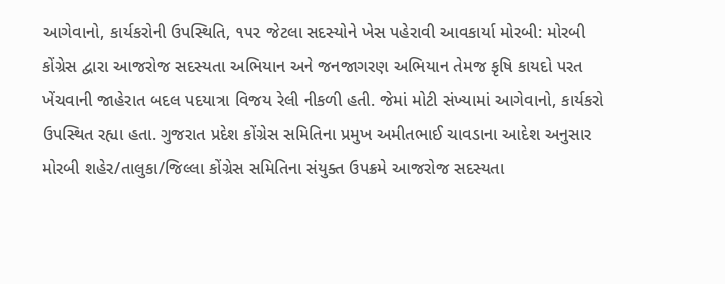આગેવાનો, કાર્યકરોની ઉપસ્થિતિ, ૧૫૨ જેટલા સદસ્યોને ખેસ પહેરાવી આવકાર્યા મોરબી: મોરબી કોંગ્રેસ દ્વારા આજરોજ સદસ્યતા અભિયાન અને જનજાગરણ અભિયાન તેમજ કૃષિ કાયદો પરત ખેંચવાની જાહેરાત બદલ પદયાત્રા વિજય રેલી નીકળી હતી. જેમાં મોટી સંખ્યામાં આગેવાનો, કાર્યકરો ઉપસ્થિત રહ્યા હતા. ગુજરાત પ્રદેશ કોંગ્રેસ સમિતિના પ્રમુખ અમીતભાઈ ચાવડાના આદેશ અનુસાર મોરબી શહેર/તાલુકા/જિલ્લા કોંગ્રેસ સમિતિના સંયુક્ત ઉપક્રમે આજરોજ સદસ્યતા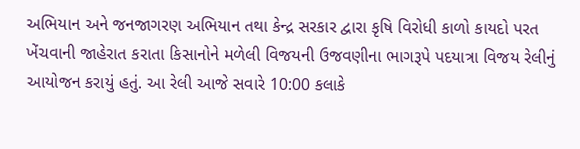અભિયાન અને જનજાગરણ અભિયાન તથા કેન્દ્ર સરકાર દ્વારા કૃષિ વિરોધી કાળો કાયદો પરત ખેંચવાની જાહેરાત કરાતા કિસાનોને મળેલી વિજયની ઉજવણીના ભાગરૂપે પદયાત્રા વિજય રેલીનું આયોજન કરાયું હતું. આ રેલી આજે સવારે 10:00 કલાકે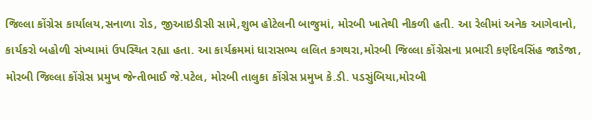જિલ્લા કોંગ્રેસ કાર્યાલય,સનાળા રોડ, જીઆઇડીસી સામે,શુભ હોટેલની બાજુમાં, મોરબી ખાતેથી નીકળી હતી. આ રેલીમાં અનેક આગેવાનો, કાર્યકરો બહોળી સંખ્યામાં ઉપસ્થિત રહ્યા હતા. આ કાર્યક્રમમાં ધારાસભ્ય લલિત કગથરા,મોરબી જિલ્લા કોંગ્રેસના પ્રભારી કર્ણદેવસિંહ જાડેજા, મોરબી જિલ્લા કોંગ્રેસ પ્રમુખ જેન્તીભાઈ જે.પટેલ, મોરબી તાલુકા કોંગ્રેસ પ્રમુખ કે.ડી. પડસુંબિયા,મોરબી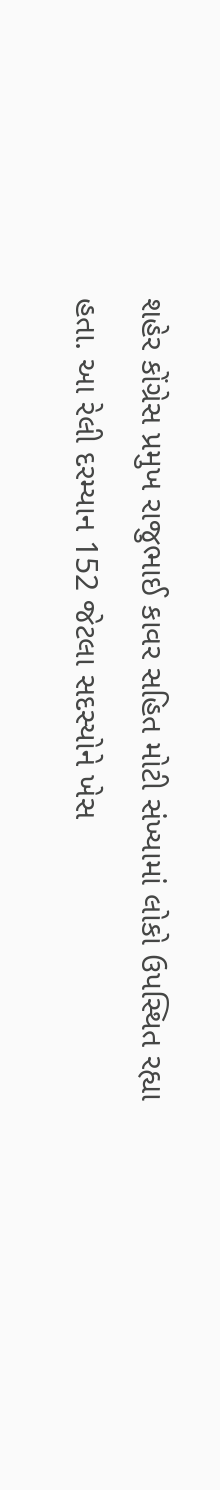શહેર કોંગ્રેસ પ્રમુખ રાજુભાઈ કાવર સહિત મોટી સંખ્યામાં લોકો ઉપસ્થિત રહ્યા હતા. આ રેલી દરમ્યાન 152 જેટલા સદસ્યોને ખેસ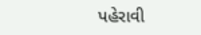પહેરાવી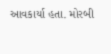આવકાર્યા હતા. મોરબી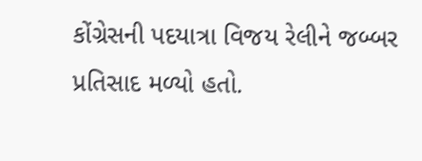કોંગ્રેસની પદયાત્રા વિજય રેલીને જબ્બર પ્રતિસાદ મળ્યો હતો.